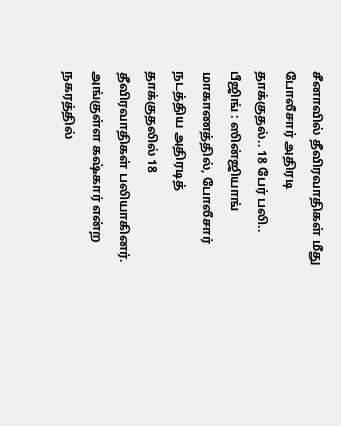சீனாவில் தீவிரவாதிகள் மீது போலீசார் அதிரடி தாக்குதல்.. 18 பேர் பலி..
பீஜிங் : ஸின்ஜியாங் மாகாணத்தில், போலீசார் நடத்திய அதிரடித் தாக்குதலில் 18 தீவிரவாதிகள் பலியாகினர்.
அங்குள்ள கஷ்கார் என்ற நகரத்தில்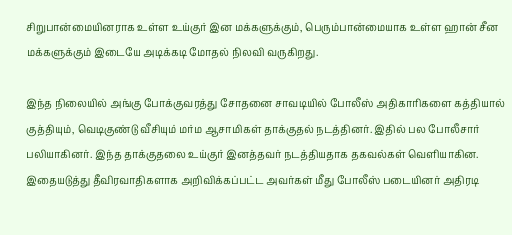சிறுபான்மையினராக உள்ள உய்குர் இன மக்களுக்கும், பெரும்பான்மையாக உள்ள ஹான் சீன மக்களுக்கும் இடையே அடிக்கடி மோதல் நிலவி வருகிறது.

இந்த நிலையில் அங்கு போக்குவரத்து சோதனை சாவடியில் போலீஸ் அதிகாரிகளை கத்தியால் குத்தியும், வெடிகுண்டு வீசியும் மர்ம ஆசாமிகள் தாக்குதல் நடத்தினர். இதில் பல போலீசார் பலியாகினர். இந்த தாக்குதலை உய்குர் இனத்தவர் நடத்தியதாக தகவல்கள் வெளியாகின.
இதையடுத்து தீவிரவாதிகளாக அறிவிக்கப்பட்ட அவர்கள் மீது போலீஸ் படையினர் அதிரடி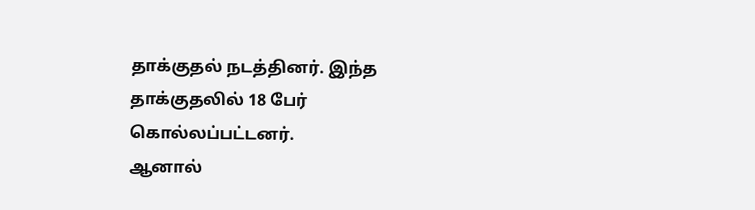தாக்குதல் நடத்தினர். இந்த தாக்குதலில் 18 பேர் கொல்லப்பட்டனர்.
ஆனால்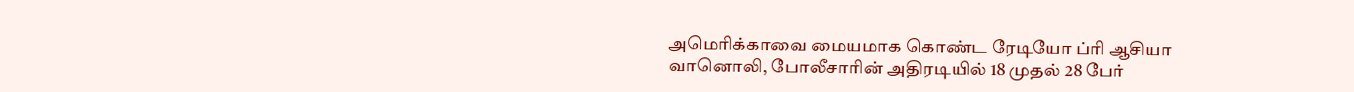அமெரிக்காவை மையமாக கொண்ட ரேடியோ ப்ரி ஆசியா வானொலி, போலீசாரின் அதிரடியில் 18 முதல் 28 பேர்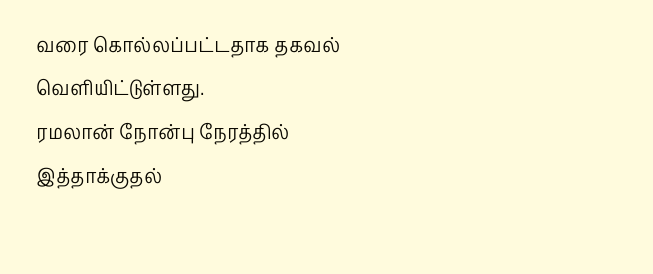வரை கொல்லப்பட்டதாக தகவல் வெளியிட்டுள்ளது.
ரமலான் நோன்பு நேரத்தில் இத்தாக்குதல்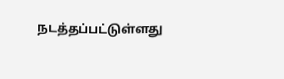நடத்தப்பட்டுள்ளது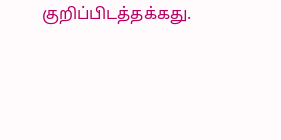குறிப்பிடத்தக்கது.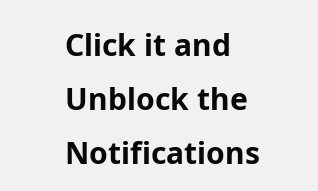Click it and Unblock the Notifications